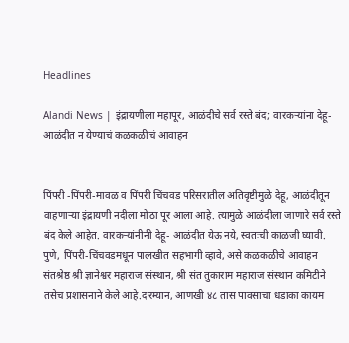Headlines

Alandi News | इंद्रायणीला महापूर, आळंदीचे सर्व रस्ते बंद; वारकऱ्यांना देहू-आळंदीत न येण्याचं कळकळीचं आवाहन


पिंपरी -पिंपरी-मावळ व पिंपरी चिंचवड परिसरातील अतिवृष्टीमुळे देहू, आळंदीतून वाहणाऱ्या इंद्रायणी नदीला मोठा पूर आला आहे. त्यामुळे आळंदीला जाणारे सर्व रस्ते बंद केले आहेत. वारकऱ्यांनीनी देहू- आळंदीत येऊ नये, स्वतःची काळजी घ्यावी. पुणे, पिंपरी-चिंचवडमधून पालखीत सहभागी व्हावे, असे कळकळीचे आवाहन संतश्रेष्ठ श्री ज्ञानेश्वर महाराज संस्थान, श्री संत तुकाराम महाराज संस्थान कमिटीने तसेच प्रशासनाने केले आहे.दरम्यान, आणखी ४८ तास पावसाचा धडाका कायम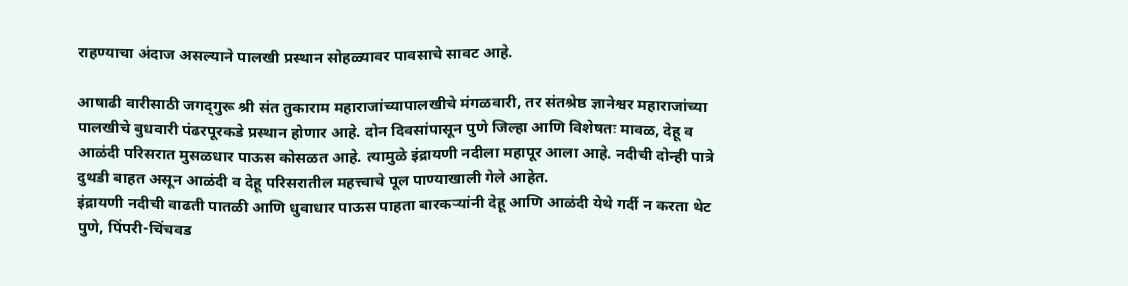राहण्याचा अंदाज असल्याने पालखी प्रस्थान सोहळ्यावर पावसाचे सावट आहे.

आषाढी वारीसाठी जगद्‌गुरू श्री संत तुकाराम महाराजांच्यापालखीचे मंगळवारी, तर संतश्रेष्ठ ज्ञानेश्वर महाराजांच्या पालखीचे बुधवारी पंढरपूरकडे प्रस्थान होणार आहे. दोन दिवसांपासून पुणे जिल्हा आणि विशेषतः मावळ, देहू व आळंदी परिसरात मुसळधार पाऊस कोसळत आहे. त्यामुळे इंद्रायणी नदीला महापूर आला आहे. नदीची दोन्ही पात्रे दुथडी बाहत असून आळंदी व देहू परिसरातील महत्त्वाचे पूल पाण्याखाली गेले आहेत.
इंद्रायणी नदीची वाढती पातळी आणि धुवाधार पाऊस पाहता बारकऱ्यांनी देहू आणि आळंदी येथे गर्दी न करता थेट पुणे, पिंपरी-चिंचवड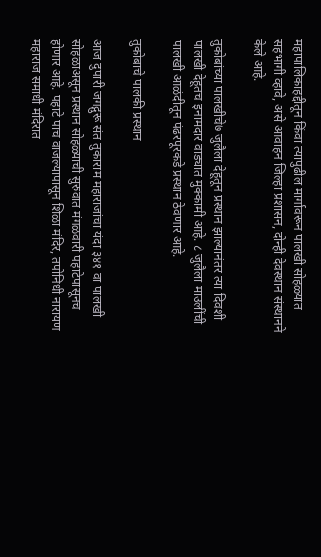महापालिकाहद्दीतून किंवा त्यापुढील मार्गावरून पालखी सोहळ्यात सहभागी व्हावे, असे आवाहन जिल्हा प्रशासन, दोन्ही देवस्थान संस्थानने केले आहे.

तुकोबांच्या पालखीचे७ जुलैला देहूतून प्रस्थान झाल्यानंतर त्या दिवशी पालखी देहूतच इनामदार वाड्यात मुक्कामी आहे. ८ जुलैला माउलींची पालखी आळंदीतून पंढरपूरकडे प्रस्थान ठेवणार आहे.

तुकोबाचे पालकी प्रस्थान

आज दुपारी जगद्गुरू संत तुकाराम महाराजांचा यंदा ३४१ वा पालखी सोहळाअसून प्रस्थान सोहळ्याची सुरुवात मंगळवारी पहाटेपासूनच होणार आहे. पहाटे पाच वाजल्यापासून शिळा मंदिर, तपोनिधी नारायण महाराज समाधी मंदिरात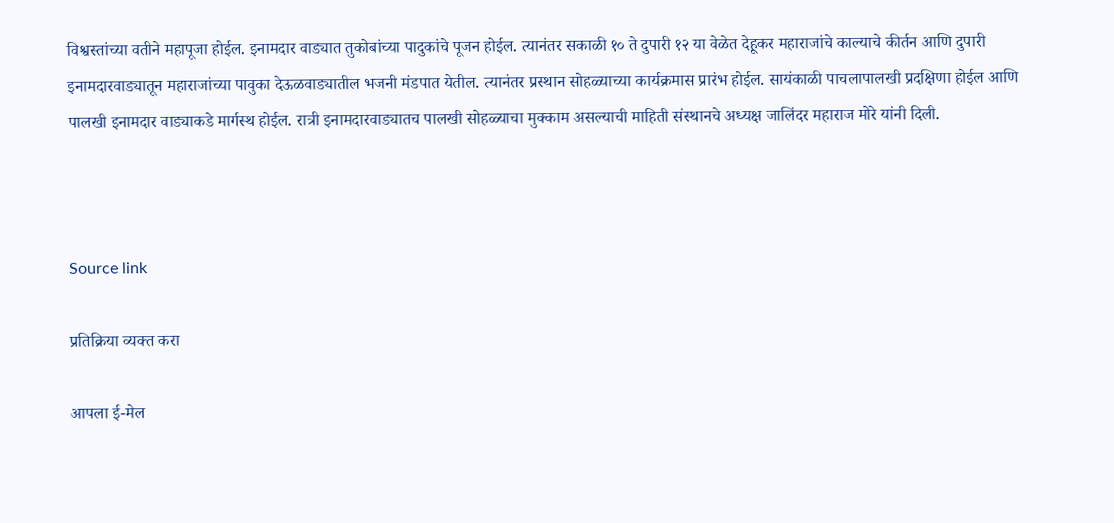विश्वस्तांच्या वतीने महापूजा होईल. इनामदार वाड्यात तुकोबांच्या पादुकांचे पूजन होईल. त्यानंतर सकाळी १० ते दुपारी १२ या वेळेत देहूकर महाराजांचे काल्याचे कीर्तन आणि दुपारी इनामदारवाड्यातून महाराजांच्या पावुका देऊळवाड्यातील भजनी मंडपात येतील. त्यानंतर प्रस्थान सोहळ्याच्या कार्यक्रमास प्रारंभ होईल. सायंकाळी पाचलापालखी प्रदक्षिणा होईल आणि पालखी इनामदार वाड्याकडे मार्गस्थ होईल. रात्री इनामदारवाड्यातच पालखी सोहळ्याचा मुक्काम असल्याची माहिती संस्थानचे अध्यक्ष जालिंदर महाराज मोरे यांनी दिली.



Source link

प्रतिक्रिया व्यक्त करा

आपला ई-मेल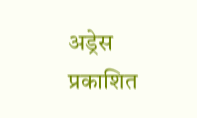अड्रेस प्रकाशित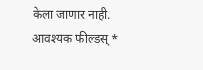केला जाणार नाही. आवश्यक फील्डस् *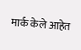मार्क केले आहेत